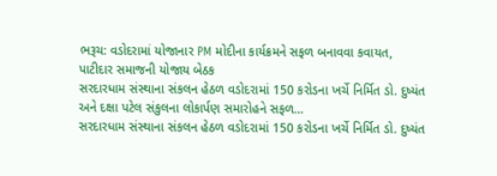ભરૂચ: વડોદરામાં યોજાનાર PM મોદીના કાર્યક્રમને સફળ બનાવવા કવાયત, પાટીદાર સમાજની યોજાય બેઠક
સરદારધામ સંસ્થાના સંકલન હેઠળ વડોદરામાં 150 કરોડના ખર્ચે નિર્મિત ડો. દુષ્યંત અને દક્ષા પટેલ સંકુલના લોકાર્પણ સમારોહને સફળ…
સરદારધામ સંસ્થાના સંકલન હેઠળ વડોદરામાં 150 કરોડના ખર્ચે નિર્મિત ડો. દુષ્યંત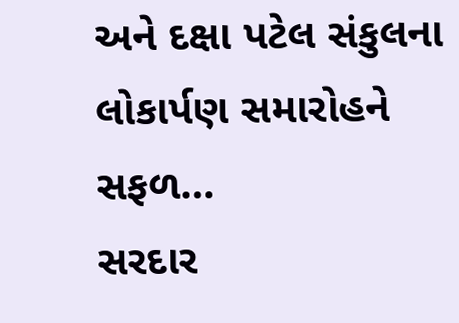અને દક્ષા પટેલ સંકુલના લોકાર્પણ સમારોહને સફળ…
સરદાર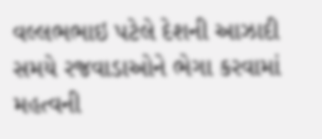વલ્લભભાઇ પટેલે દેશની આઝાદી સમયે રજવાડાઓને ભેગા કરવામાં મહત્વની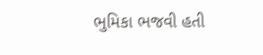ભુમિકા ભજવી હતી